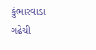કુંભારવાડા ગઢેચી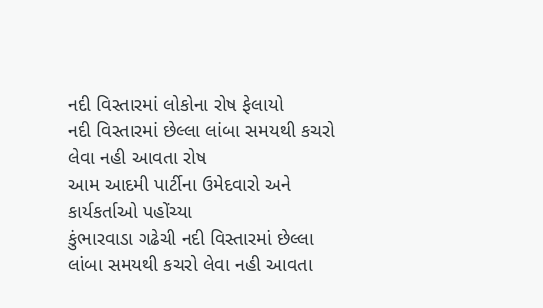નદી વિસ્તારમાં લોકોના રોષ ફેલાયો
નદી વિસ્તારમાં છેલ્લા લાંબા સમયથી કચરો લેવા નહી આવતા રોષ
આમ આદમી પાર્ટીના ઉમેદવારો અને કાર્યકર્તાઓ પહોંચ્યા
કુંભારવાડા ગઢેચી નદી વિસ્તારમાં છેલ્લા લાંબા સમયથી કચરો લેવા નહી આવતા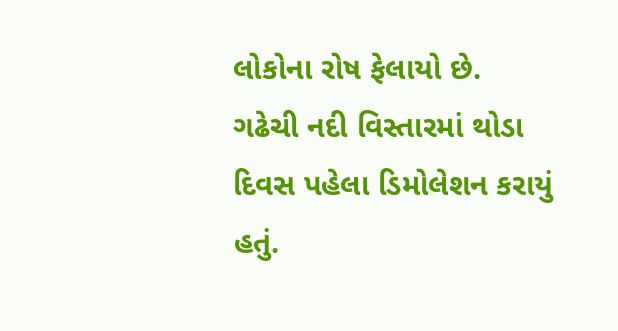લોકોના રોષ ફેલાયો છે.
ગઢેચી નદી વિસ્તારમાં થોડા દિવસ પહેલા ડિમોલેશન કરાયું હતું.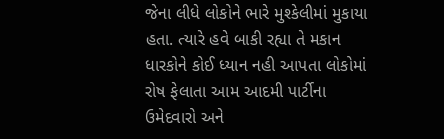જેના લીધે લોકોને ભારે મુશ્કેલીમાં મુકાયા હતા. ત્યારે હવે બાકી રહ્યા તે મકાન ધારકોને કોઈ ધ્યાન નહી આપતા લોકોમાં રોષ ફેલાતા આમ આદમી પાર્ટીના ઉમેદવારો અને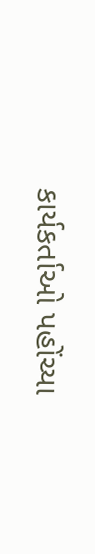કાર્યકર્તાઓ પહોંચ્યા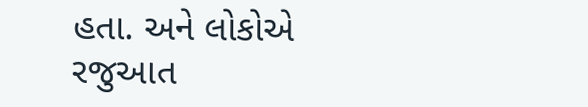હતા. અને લોકોએ રજુઆત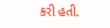કરી હતી.